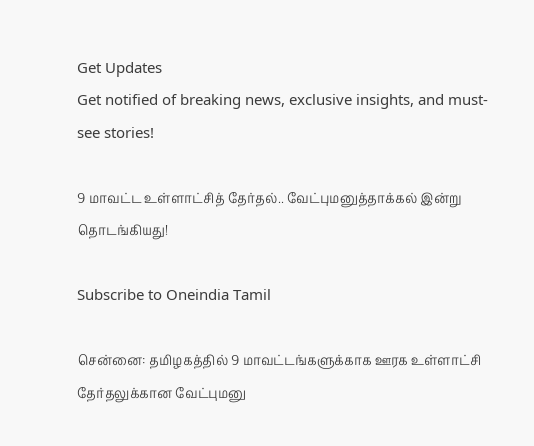Get Updates
Get notified of breaking news, exclusive insights, and must-see stories!

9 மாவட்ட உள்ளாட்சித் தேர்தல்.. வேட்புமனுத்தாக்கல் இன்று தொடங்கியது!

Subscribe to Oneindia Tamil

சென்னை: தமிழகத்தில் 9 மாவட்டங்களுக்காக ஊரக உள்ளாட்சி தேர்தலுக்கான வேட்புமனு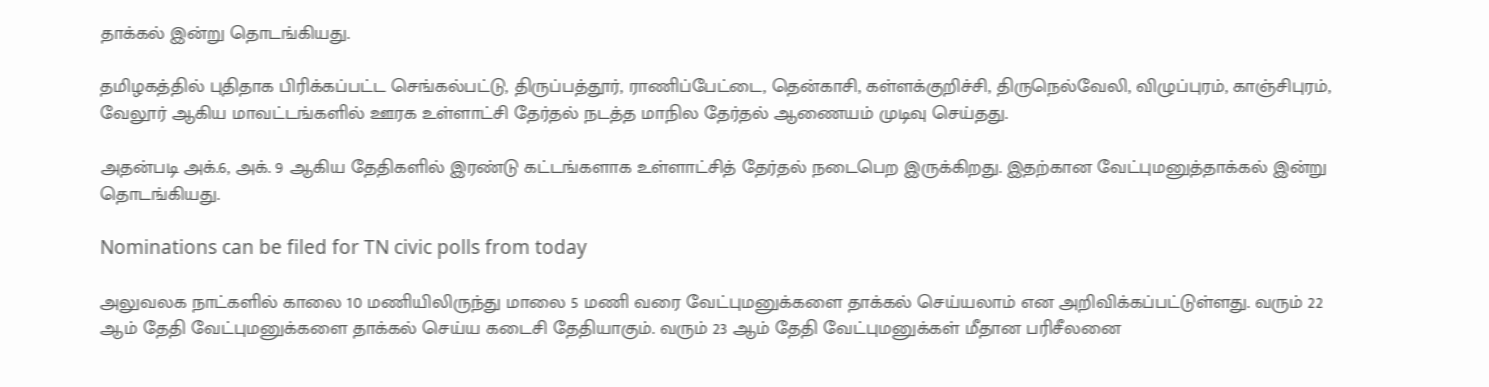தாக்கல் இன்று தொடங்கியது.

தமிழகத்தில் புதிதாக பிரிக்கப்பட்ட செங்கல்பட்டு, திருப்பத்தூர், ராணிப்பேட்டை, தென்காசி, கள்ளக்குறிச்சி, திருநெல்வேலி, விழுப்புரம், காஞ்சிபுரம், வேலூர் ஆகிய மாவட்டங்களில் ஊரக உள்ளாட்சி தேர்தல் நடத்த மாநில தேர்தல் ஆணையம் முடிவு செய்தது.

அதன்படி அக்.6, அக். 9 ஆகிய தேதிகளில் இரண்டு கட்டங்களாக உள்ளாட்சித் தேர்தல் நடைபெற இருக்கிறது. இதற்கான வேட்புமனுத்தாக்கல் இன்று தொடங்கியது.

Nominations can be filed for TN civic polls from today

அலுவலக நாட்களில் காலை 10 மணியிலிருந்து மாலை 5 மணி வரை வேட்புமனுக்களை தாக்கல் செய்யலாம் என அறிவிக்கப்பட்டுள்ளது. வரும் 22 ஆம் தேதி வேட்புமனுக்களை தாக்கல் செய்ய கடைசி தேதியாகும். வரும் 23 ஆம் தேதி வேட்புமனுக்கள் மீதான பரிசீலனை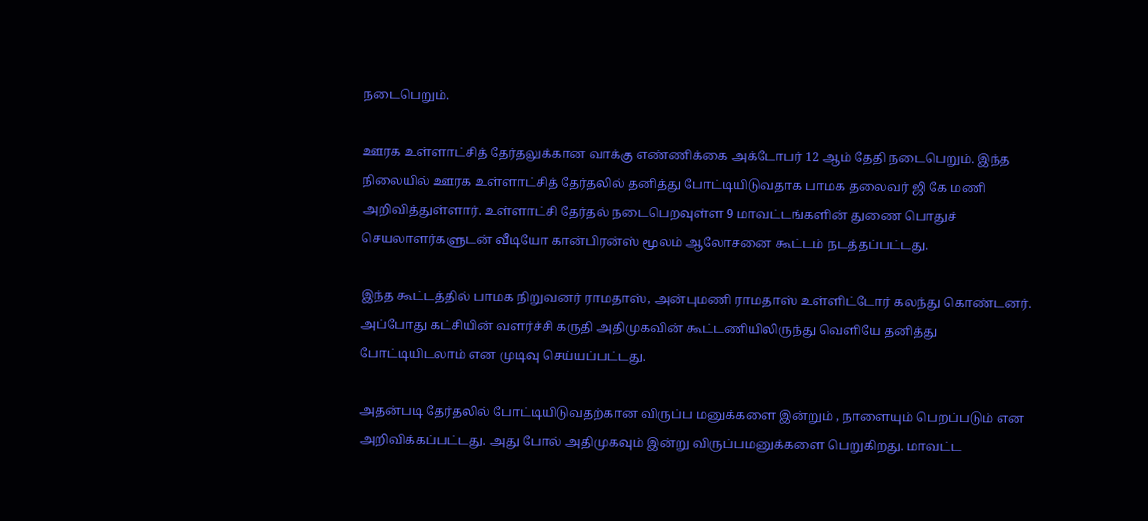நடைபெறும்.

ஊரக உள்ளாட்சித் தேர்தலுக்கான வாக்கு எண்ணிக்கை அக்டோபர் 12 ஆம் தேதி நடைபெறும். இந்த நிலையில் ஊரக உள்ளாட்சித் தேர்தலில் தனித்து போட்டியிடுவதாக பாமக தலைவர் ஜி கே மணி அறிவித்துள்ளார். உள்ளாட்சி தேர்தல் நடைபெறவுள்ள 9 மாவட்டங்களின் துணை பொதுச் செயலாளர்களுடன் வீடியோ கான்பிரன்ஸ் மூலம் ஆலோசனை கூட்டம் நடத்தப்பட்டது.

இந்த கூட்டத்தில் பாமக நிறுவனர் ராமதாஸ், அன்புமணி ராமதாஸ் உள்ளிட்டோர் கலந்து கொண்டனர். அப்போது கட்சியின் வளர்ச்சி கருதி அதிமுகவின் கூட்டணியிலிருந்து வெளியே தனித்து போட்டியிடலாம் என முடிவு செய்யப்பட்டது.

அதன்படி தேர்தலில் போட்டியிடுவதற்கான விருப்ப மனுக்களை இன்றும் , நாளையும் பெறப்படும் என அறிவிக்கப்பட்டது. அது போல் அதிமுகவும் இன்று விருப்பமனுக்களை பெறுகிறது. மாவட்ட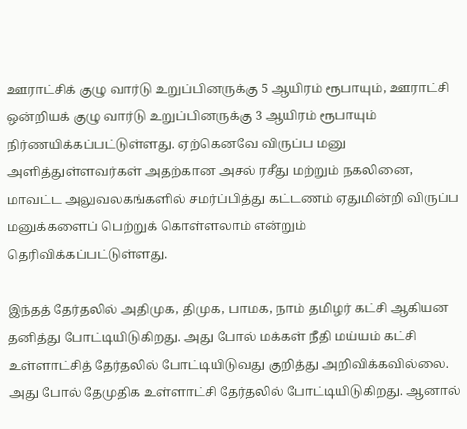ஊராட்சிக் குழு வார்டு உறுப்பினருக்கு 5 ஆயிரம் ரூபாயும், ஊராட்சி ஒன்றியக் குழு வார்டு உறுப்பினருக்கு 3 ஆயிரம் ரூபாயும் நிர்ணயிக்கப்பட்டுள்ளது. ஏற்கெனவே விருப்ப மனு அளித்துள்ளவர்கள் அதற்கான அசல் ரசீது மற்றும் நகலினை, மாவட்ட அலுவலகங்களில் சமர்ப்பித்து கட்டணம் ஏதுமின்றி விருப்ப மனுக்களைப் பெற்றுக் கொள்ளலாம் என்றும் தெரிவிக்கப்பட்டுள்ளது.

இந்தத் தேர்தலில் அதிமுக, திமுக, பாமக, நாம் தமிழர் கட்சி ஆகியன தனித்து போட்டியிடுகிறது. அது போல் மக்கள் நீதி மய்யம் கட்சி உள்ளாட்சித் தேர்தலில் போட்டியிடுவது குறித்து அறிவிக்கவில்லை. அது போல் தேமுதிக உள்ளாட்சி தேர்தலில் போட்டியிடுகிறது. ஆனால்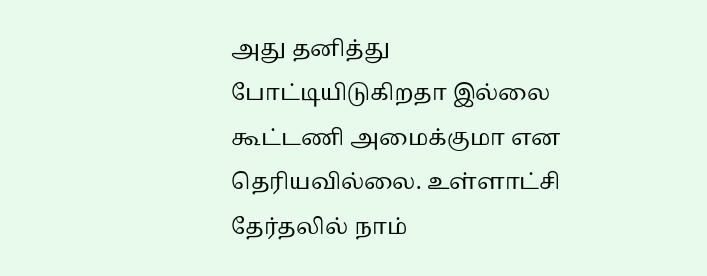அது தனித்து போட்டியிடுகிறதா இல்லை கூட்டணி அமைக்குமா என தெரியவில்லை. உள்ளாட்சி தேர்தலில் நாம்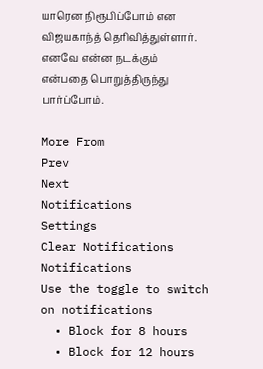யாரென நிரூபிப்போம் என விஜயகாந்த் தெரிவித்துள்ளார். எனவே என்ன நடக்கும் என்பதை பொறுத்திருந்து பார்ப்போம்.

More From
Prev
Next
Notifications
Settings
Clear Notifications
Notifications
Use the toggle to switch on notifications
  • Block for 8 hours
  • Block for 12 hours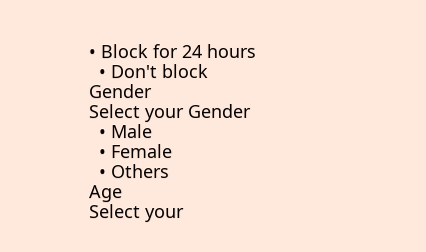• Block for 24 hours
  • Don't block
Gender
Select your Gender
  • Male
  • Female
  • Others
Age
Select your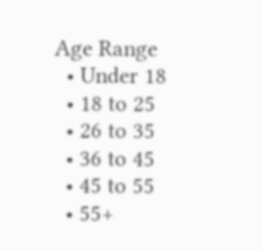Age Range
  • Under 18
  • 18 to 25
  • 26 to 35
  • 36 to 45
  • 45 to 55
  • 55+